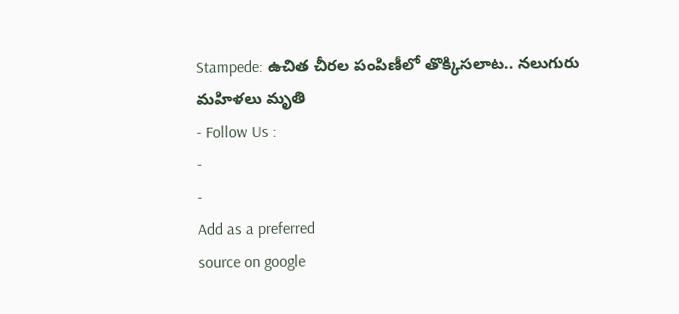Stampede: ఉచిత చీరల పంపిణీలో తొక్కిసలాట.. నలుగురు మహిళలు మృతి
- Follow Us :
-
-
Add as a preferred
source on google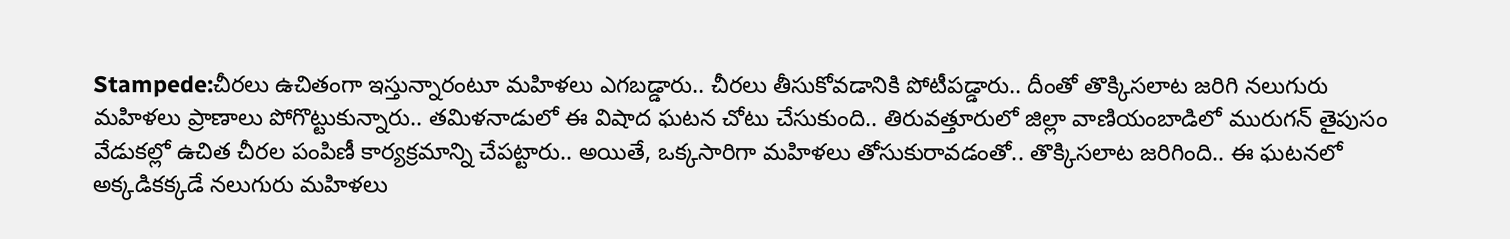Stampede:చీరలు ఉచితంగా ఇస్తున్నారంటూ మహిళలు ఎగబడ్డారు.. చీరలు తీసుకోవడానికి పోటీపడ్డారు.. దీంతో తొక్కిసలాట జరిగి నలుగురు మహిళలు ప్రాణాలు పోగొట్టుకున్నారు.. తమిళనాడులో ఈ విషాద ఘటన చోటు చేసుకుంది.. తిరువత్తూరులో జిల్లా వాణియంబాడిలో మురుగన్ తైపుసం వేడుకల్లో ఉచిత చీరల పంపిణీ కార్యక్రమాన్ని చేపట్టారు.. అయితే, ఒక్కసారిగా మహిళలు తోసుకురావడంతో.. తొక్కిసలాట జరిగింది.. ఈ ఘటనలో అక్కడికక్కడే నలుగురు మహిళలు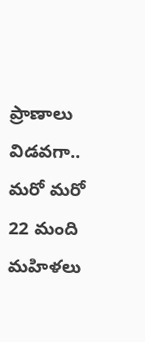ప్రాణాలు విడవగా.. మరో మరో 22 మంది మహిళలు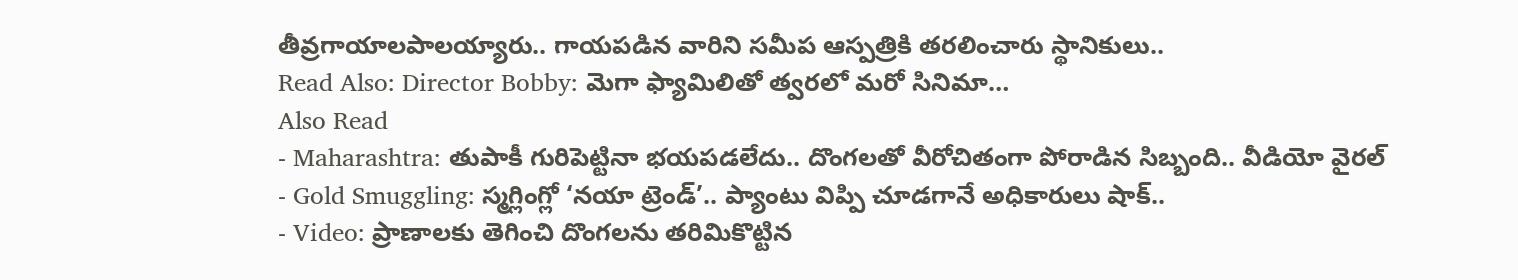తీవ్రగాయాలపాలయ్యారు.. గాయపడిన వారిని సమీప ఆస్పత్రికి తరలించారు స్థానికులు..
Read Also: Director Bobby: మెగా ఫ్యామిలితో త్వరలో మరో సినిమా…
Also Read
- Maharashtra: తుపాకీ గురిపెట్టినా భయపడలేదు.. దొంగలతో వీరోచితంగా పోరాడిన సిబ్బంది.. వీడియో వైరల్
- Gold Smuggling: స్మగ్లింగ్లో ‘నయా ట్రెండ్’.. ప్యాంటు విప్పి చూడగానే అధికారులు షాక్..
- Video: ప్రాణాలకు తెగించి దొంగలను తరిమికొట్టిన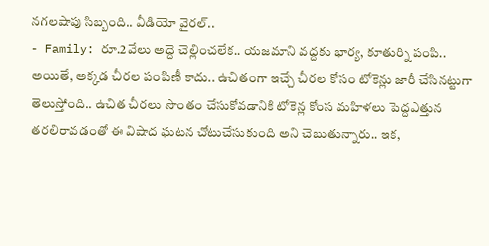నగలషాపు సిబ్బంది.. వీడియో వైరల్..
- Family: రూ.2వేలు అద్దె చెల్లించలేక.. యజమాని వద్దకు భార్య, కూతుర్ని పంపి..
అయితే, అక్కడ చీరల పంపిణీ కాదు.. ఉచితంగా ఇచ్చే చీరల కోసం టోకెన్లు జారీ చేసినట్టుగా తెలుస్తోంది.. ఉచిత చీరలు సొంతం చేసుకోవడానికి టోకెన్ల కోంస మహిళలు పెద్దఎత్తున తరలిరావడంతో ఈ విషాద ఘటన చోటుచేసుకుంది అని చెబుతున్నారు.. ఇక,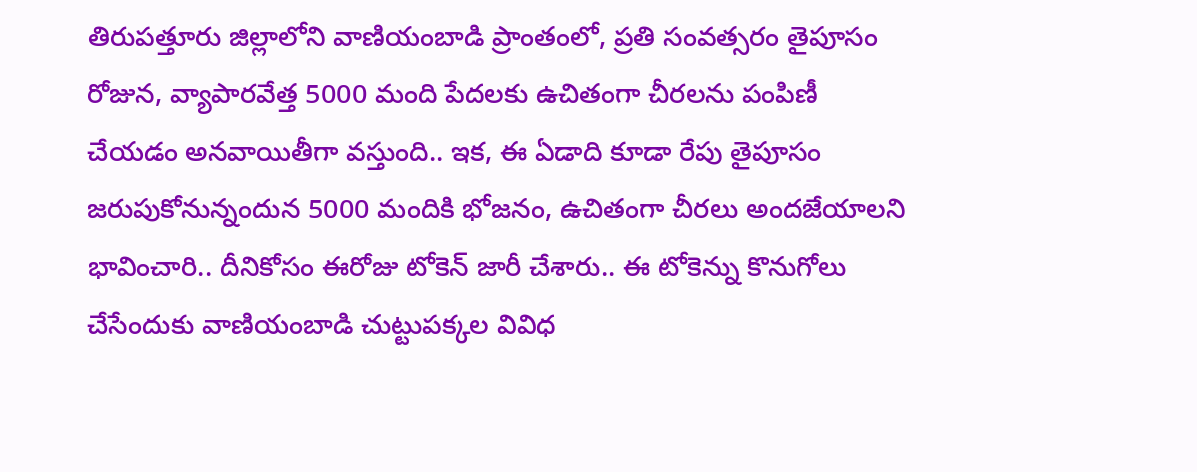తిరుపత్తూరు జిల్లాలోని వాణియంబాడి ప్రాంతంలో, ప్రతి సంవత్సరం తైపూసం రోజున, వ్యాపారవేత్త 5000 మంది పేదలకు ఉచితంగా చీరలను పంపిణీ చేయడం అనవాయితీగా వస్తుంది.. ఇక, ఈ ఏడాది కూడా రేపు తైపూసం జరుపుకోనున్నందున 5000 మందికి భోజనం, ఉచితంగా చీరలు అందజేయాలని భావించారి.. దీనికోసం ఈరోజు టోకెన్ జారీ చేశారు.. ఈ టోకెన్ను కొనుగోలు చేసేందుకు వాణియంబాడి చుట్టుపక్కల వివిధ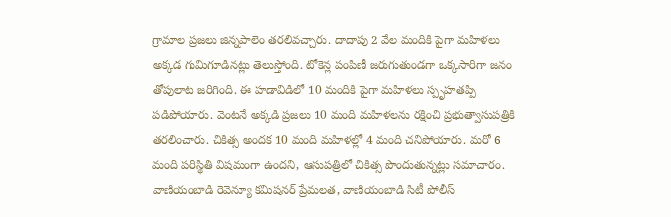గ్రామాల ప్రజలు జిన్నపాలెం తరలివచ్చారు. దాదాపు 2 వేల మందికి పైగా మహిళలు అక్కడ గుమిగూడినట్లు తెలుస్తోంది. టోకెన్ల పంపిణీ జరుగుతుండగా ఒక్కసారిగా జనం తోపులాట జరిగింది. ఈ హడావిడిలో 10 మందికి పైగా మహిళలు స్పృహతప్పి పడిపోయారు. వెంటనే అక్కడి ప్రజలు 10 మంది మహిళలను రక్షించి ప్రభుత్వాసుపత్రికి తరలించారు. చికిత్స అందక 10 మంది మహిళల్లో 4 మంది చనిపోయారు. మరో 6 మంది పరిస్థితి విషమంగా ఉందని, ఆసుపత్రిలో చికిత్స పొందుతున్నట్లు సమాచారం. వాణియంబాడి రెవెన్యూ కమిషనర్ ప్రేమలత, వాణియంబాడి సిటీ పోలీస్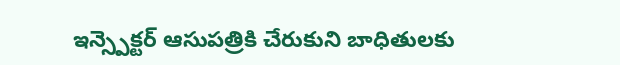ఇన్స్పెక్టర్ ఆసుపత్రికి చేరుకుని బాధితులకు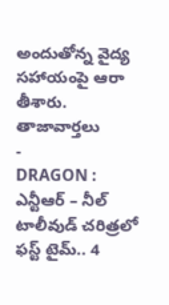అందుతోన్న వైద్య సహాయంపై ఆరా తీశారు.
తాజావార్తలు
-
DRAGON : ఎన్టీఆర్ – నీల్ టాలీవుడ్ చరిత్రలో ఫస్ట్ టైమ్.. 4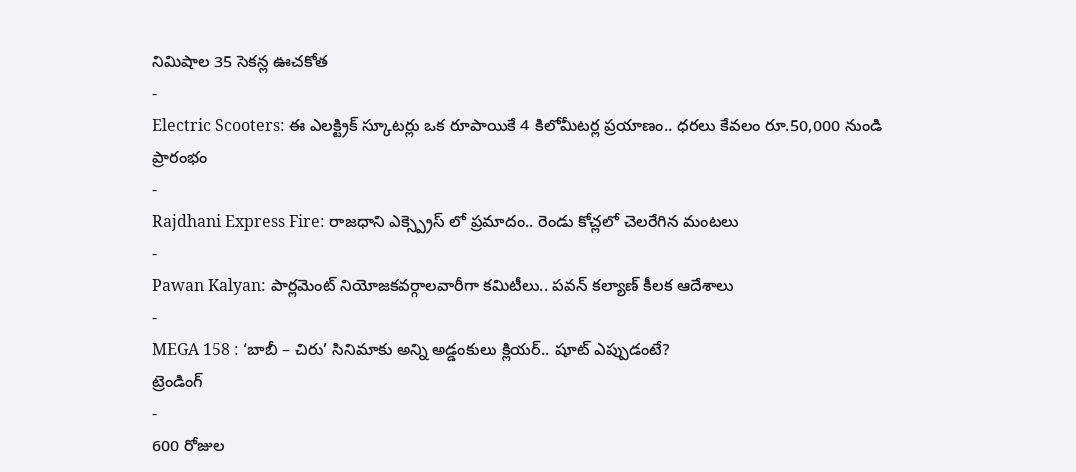నిమిషాల 35 సెకన్ల ఊచకోత
-
Electric Scooters: ఈ ఎలక్ట్రిక్ స్కూటర్లు ఒక రూపాయికే 4 కిలోమీటర్ల ప్రయాణం.. ధరలు కేవలం రూ.50,000 నుండి ప్రారంభం
-
Rajdhani Express Fire: రాజధాని ఎక్స్ప్రెస్ లో ప్రమాదం.. రెండు కోచ్లలో చెలరేగిన మంటలు
-
Pawan Kalyan: పార్లమెంట్ నియోజకవర్గాలవారీగా కమిటీలు.. పవన్ కల్యాణ్ కీలక ఆదేశాలు
-
MEGA 158 : ‘బాబీ – చిరు’ సినిమాకు అన్ని అడ్డంకులు క్లియర్.. షూట్ ఎప్పుడంటే?
ట్రెండింగ్
-
600 రోజుల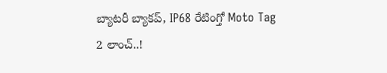బ్యాటరీ బ్యాకప్, IP68 రేటింగ్తో Moto Tag 2 లాంచ్..!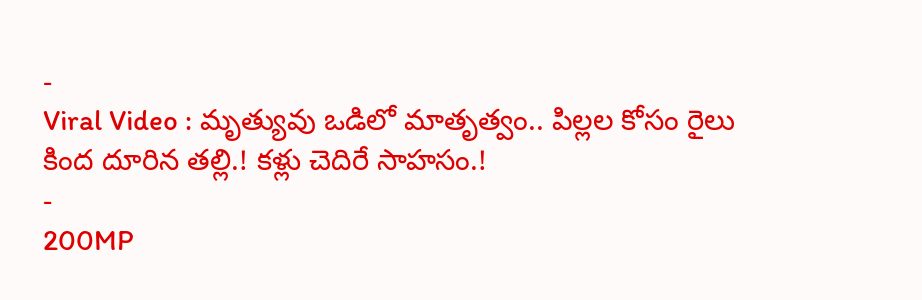-
Viral Video : మృత్యువు ఒడిలో మాతృత్వం.. పిల్లల కోసం రైలు కింద దూరిన తల్లి.! కళ్లు చెదిరే సాహసం.!
-
200MP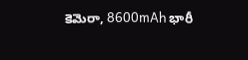కెమెరా, 8600mAh భారీ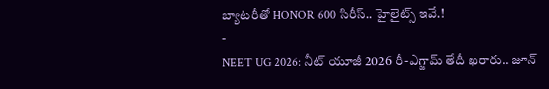బ్యాటరీతో HONOR 600 సిరీస్.. హైలైట్స్ ఇవే.!
-
NEET UG 2026: నీట్ యూజీ 2026 రీ-ఎగ్జామ్ తేదీ ఖరారు.. జూన్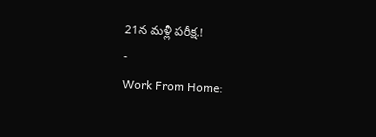21న మళ్లీ పరీక్ష.!
-
Work From Home: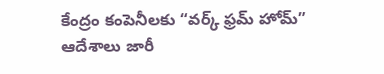కేంద్రం కంపెనీలకు “వర్క్ ఫ్రమ్ హోమ్” ఆదేశాలు జారీ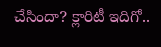చేసిందా? క్లారిటీ ఇదిగో..